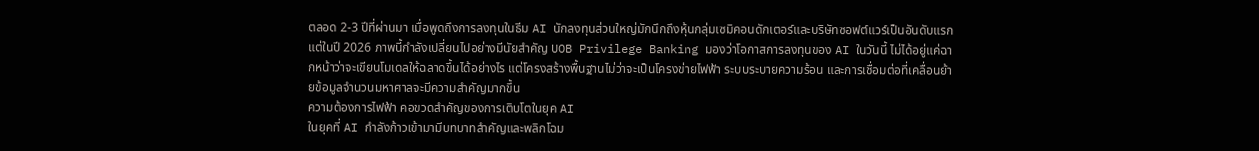ตลอด 2-3 ปีที่ผ่านมา เมื่อพูดถึงการลงทุนในธีม AI นักลงทุนส่วนใหญ่มักนึกถึงหุ้นกลุ่มเซมิคอนดักเตอร์และบริษัทซอฟต์แวร์เป็นอันดับแรก แต่ในปี 2026 ภาพนี้กำลังเปลี่ยนไปอย่างมีนัยสำคัญ UOB Privilege Banking มองว่าโอกาสการลงทุนของ AI ในวันนี้ ไม่ได้อยู่แค่ฉากหน้าว่าจะเขียนโมเดลให้ฉลาดขึ้นได้อย่างไร แต่โครงสร้างพื้นฐานไม่ว่าจะเป็นโครงข่ายไฟฟ้า ระบบระบายความร้อน และการเชื่อมต่อที่เคลื่อนย้ายข้อมูลจำนวนมหาศาลจะมีความสำคัญมากขึ้น
ความต้องการไฟฟ้า คอขวดสำคัญของการเติบโตในยุค AI
ในยุคที่ AI กำลังก้าวเข้ามามีบทบาทสำคัญและพลิกโฉม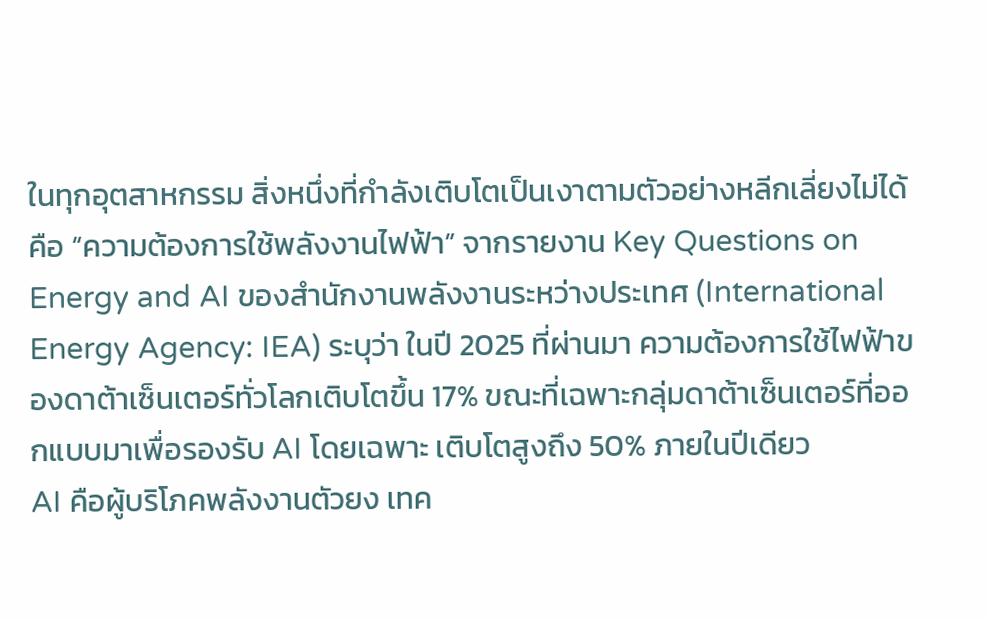ในทุกอุตสาหกรรม สิ่งหนึ่งที่กำลังเติบโตเป็นเงาตามตัวอย่างหลีกเลี่ยงไม่ได้คือ “ความต้องการใช้พลังงานไฟฟ้า” จากรายงาน Key Questions on Energy and AI ของสำนักงานพลังงานระหว่างประเทศ (International Energy Agency: IEA) ระบุว่า ในปี 2025 ที่ผ่านมา ความต้องการใช้ไฟฟ้าของดาต้าเซ็นเตอร์ทั่วโลกเติบโตขึ้น 17% ขณะที่เฉพาะกลุ่มดาต้าเซ็นเตอร์ที่ออกแบบมาเพื่อรองรับ AI โดยเฉพาะ เติบโตสูงถึง 50% ภายในปีเดียว
AI คือผู้บริโภคพลังงานตัวยง เทค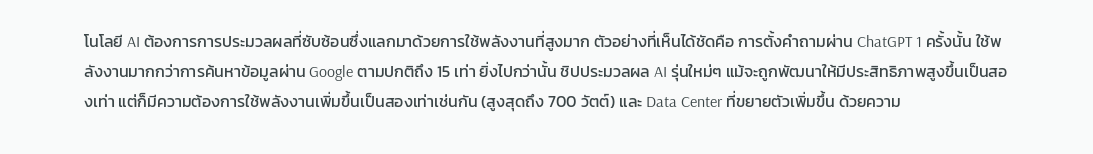โนโลยี AI ต้องการการประมวลผลที่ซับซ้อนซึ่งแลกมาด้วยการใช้พลังงานที่สูงมาก ตัวอย่างที่เห็นได้ชัดคือ การตั้งคำถามผ่าน ChatGPT 1 ครั้งนั้น ใช้พลังงานมากกว่าการค้นหาข้อมูลผ่าน Google ตามปกติถึง 15 เท่า ยิ่งไปกว่านั้น ชิปประมวลผล AI รุ่นใหม่ๆ แม้จะถูกพัฒนาให้มีประสิทธิภาพสูงขึ้นเป็นสองเท่า แต่ก็มีความต้องการใช้พลังงานเพิ่มขึ้นเป็นสองเท่าเช่นกัน (สูงสุดถึง 700 วัตต์) และ Data Center ที่ขยายตัวเพิ่มขึ้น ด้วยความ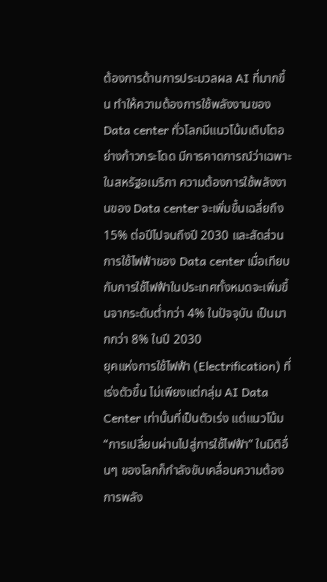ต้องการด้านการประมวลผล AI ที่มากขึ้น ทำให้ความต้องการใช้พลังงานของ Data center ทั่วโลกมีแนวโน้มเติบโตอย่างก้าวกระโดด มีการคาดการณ์ว่าเฉพาะในสหรัฐอเมริกา ความต้องการใช้พลังงานของ Data center จะเพิ่มขึ้นเฉลี่ยถึง 15% ต่อปีไปจนถึงปี 2030 และสัดส่วนการใช้ไฟฟ้าของ Data center เมื่อเทียบกับการใช้ไฟฟ้าในประเทศทั้งหมดจะเพิ่มขึ้นจากระดับต่ำกว่า 4% ในปัจจุบัน เป็นมากกว่า 8% ในปี 2030
ยุคแห่งการใช้ไฟฟ้า (Electrification) ที่เร่งตัวขึ้น ไม่เพียงแต่กลุ่ม AI Data Center เท่านั้นที่เป็นตัวเร่ง แต่แนวโน้ม “การเปลี่ยนผ่านไปสู่การใช้ไฟฟ้า” ในมิติอื่นๆ ของโลกก็กำลังขับเคลื่อนความต้องการพลัง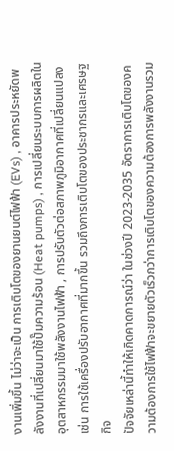งานเพิ่มขึ้น ไม่ว่าจะเป็น การเติบโตของยานยนต์ไฟฟ้า (EVs) , อาคารประหยัดพลังงานที่เปลี่ยนมาใช้ปั๊มความร้อน (Heat pumps) , การเปลี่ยนระบบการผลิตในอุตสาหกรรมมาใช้พลังงานไฟฟ้า , การปรับตัวต่อสภาพภูมิอากาศที่เปลี่ยนแปลง เช่น การใช้เครื่องปรับอากาศที่มากขึ้น รวมถึงการเติบโตของประชากรและเศรษฐกิจ
ปัจจัยเหล่านี้ทำให้เกิดคาดการณ์ว่า ในช่วงปี 2023-2035 อัตราการเติบโตของความต้องการใช้ไฟฟ้าจะขยายตัวเร็วกว่าการเติบโตของความต้องการพลังงานรวม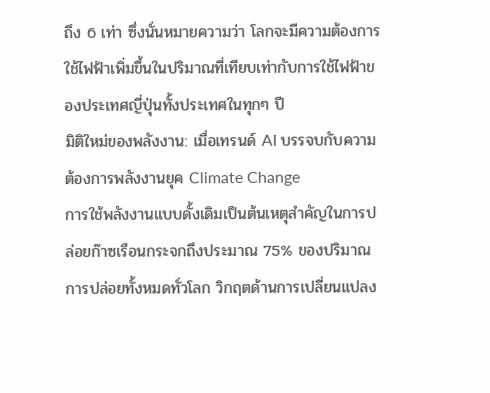ถึง 6 เท่า ซึ่งนั่นหมายความว่า โลกจะมีความต้องการใช้ไฟฟ้าเพิ่มขึ้นในปริมาณที่เทียบเท่ากับการใช้ไฟฟ้าของประเทศญี่ปุ่นทั้งประเทศในทุกๆ ปี
มิติใหม่ของพลังงาน: เมื่อเทรนด์ AI บรรจบกับความต้องการพลังงานยุค Climate Change
การใช้พลังงานแบบดั้งเดิมเป็นต้นเหตุสำคัญในการปล่อยก๊าซเรือนกระจกถึงประมาณ 75% ของปริมาณการปล่อยทั้งหมดทั่วโลก วิกฤตด้านการเปลี่ยนแปลง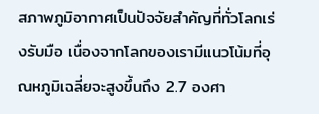สภาพภูมิอากาศเป็นปัจจัยสำคัญที่ทั่วโลกเร่งรับมือ เนื่องจากโลกของเรามีแนวโน้มที่อุณหภูมิเฉลี่ยจะสูงขึ้นถึง 2.7 องศา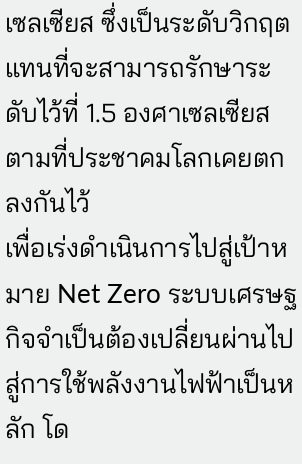เซลเซียส ซึ่งเป็นระดับวิกฤตแทนที่จะสามารถรักษาระดับไว้ที่ 1.5 องศาเซลเซียสตามที่ประชาคมโลกเคยตกลงกันไว้
เพื่อเร่งดำเนินการไปสู่เป้าหมาย Net Zero ระบบเศรษฐกิจจำเป็นต้องเปลี่ยนผ่านไปสู่การใช้พลังงานไฟฟ้าเป็นหลัก โด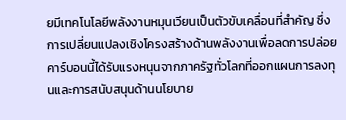ยมีเทคโนโลยีพลังงานหมุนเวียนเป็นตัวขับเคลื่อนที่สำคัญ ซึ่งการเปลี่ยนแปลงเชิงโครงสร้างด้านพลังงานเพื่อลดการปล่อยคาร์บอนนี้ได้รับแรงหนุนจากภาครัฐทั่วโลกที่ออกแผนการลงทุนและการสนับสนุนด้านนโยบาย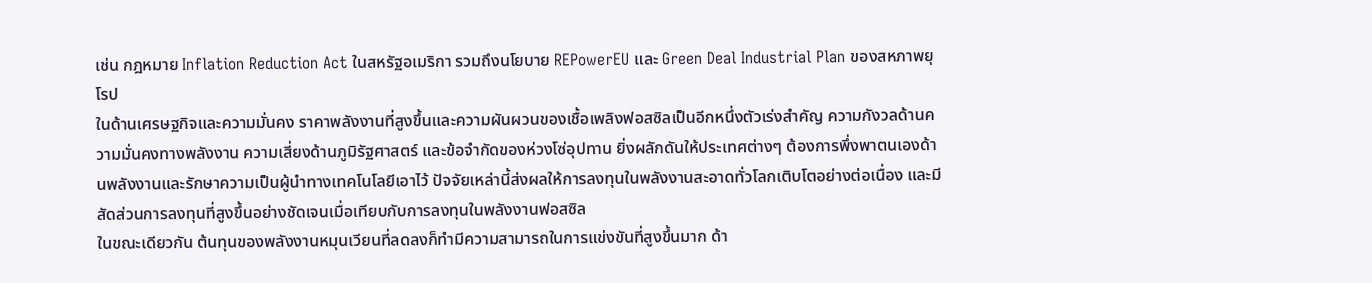เช่น กฎหมาย Inflation Reduction Act ในสหรัฐอเมริกา รวมถึงนโยบาย REPowerEU และ Green Deal Industrial Plan ของสหภาพยุโรป
ในด้านเศรษฐกิจและความมั่นคง ราคาพลังงานที่สูงขึ้นและความผันผวนของเชื้อเพลิงฟอสซิลเป็นอีกหนึ่งตัวเร่งสำคัญ ความกังวลด้านความมั่นคงทางพลังงาน ความเสี่ยงด้านภูมิรัฐศาสตร์ และข้อจำกัดของห่วงโซ่อุปทาน ยิ่งผลักดันให้ประเทศต่างๆ ต้องการพึ่งพาตนเองด้านพลังงานและรักษาความเป็นผู้นำทางเทคโนโลยีเอาไว้ ปัจจัยเหล่านี้ส่งผลให้การลงทุนในพลังงานสะอาดทั่วโลกเติบโตอย่างต่อเนื่อง และมีสัดส่วนการลงทุนที่สูงขึ้นอย่างชัดเจนเมื่อเทียบกับการลงทุนในพลังงานฟอสซิล
ในขณะเดียวกัน ต้นทุนของพลังงานหมุนเวียนที่ลดลงก็ทำมีความสามารถในการแข่งขันที่สูงขึ้นมาก ด้า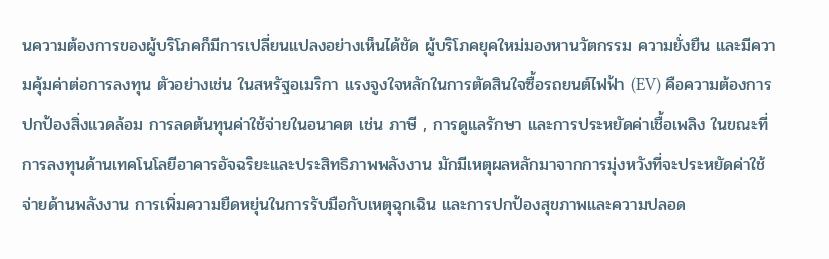นความต้องการของผู้บริโภคก็มีการเปลี่ยนแปลงอย่างเห็นได้ชัด ผู้บริโภคยุคใหม่มองหานวัตกรรม ความยั่งยืน และมีความคุ้มค่าต่อการลงทุน ตัวอย่างเช่น ในสหรัฐอเมริกา แรงจูงใจหลักในการตัดสินใจซื้อรถยนต์ไฟฟ้า (EV) คือความต้องการปกป้องสิ่งแวดล้อม การลดต้นทุนค่าใช้จ่ายในอนาคต เช่น ภาษี , การดูแลรักษา และการประหยัดค่าเชื้อเพลิง ในขณะที่การลงทุนด้านเทคโนโลยีอาคารอัจฉริยะและประสิทธิภาพพลังงาน มักมีเหตุผลหลักมาจากการมุ่งหวังที่จะประหยัดค่าใช้จ่ายด้านพลังงาน การเพิ่มความยืดหยุ่นในการรับมือกับเหตุฉุกเฉิน และการปกป้องสุขภาพและความปลอด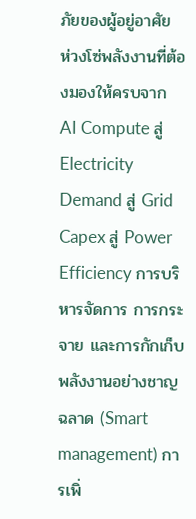ภัยของผู้อยู่อาศัย
ห่วงโซ่พลังงานที่ต้องมองให้ครบจาก AI Compute สู่ Electricity Demand สู่ Grid Capex สู่ Power Efficiency การบริหารจัดการ การกระจาย และการกักเก็บพลังงานอย่างชาญฉลาด (Smart management) การเพิ่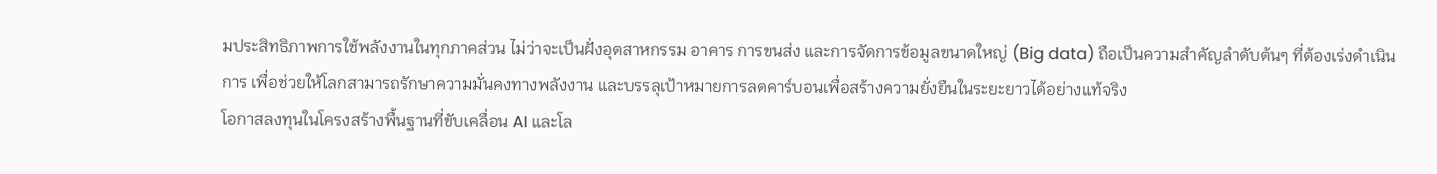มประสิทธิภาพการใช้พลังงานในทุกภาคส่วน ไม่ว่าจะเป็นฝั่งอุตสาหกรรม อาคาร การขนส่ง และการจัดการข้อมูลขนาดใหญ่ (Big data) ถือเป็นความสำคัญลำดับต้นๆ ที่ต้องเร่งดำเนินการ เพื่อช่วยให้โลกสามารถรักษาความมั่นคงทางพลังงาน และบรรลุเป้าหมายการลดคาร์บอนเพื่อสร้างความยั่งยืนในระยะยาวได้อย่างแท้จริง
โอกาสลงทุนในโครงสร้างพื้นฐานที่ขับเคลื่อน AI และโล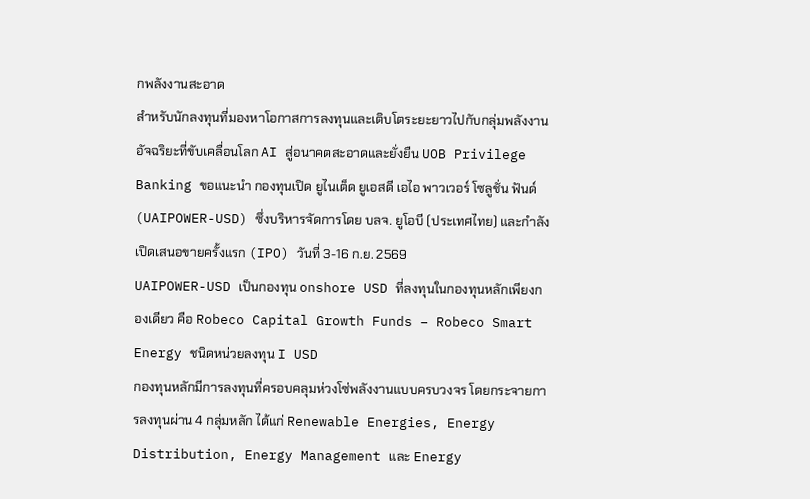กพลังงานสะอาด
สำหรับนักลงทุนที่มองหาโอกาสการลงทุนและเติบโตระยะยาวไปกับกลุ่มพลังงานอัจฉริยะที่ขับเคลื่อนโลก AI สู่อนาคตสะอาดและยั่งยืน UOB Privilege Banking ขอแนะนำ กองทุนเปิด ยูไนเต็ด ยูเอสดี เอไอ พาวเวอร์ โซลูชั่น ฟันด์ (UAIPOWER-USD) ซึ่งบริหารจัดการโดย บลจ. ยูโอบี (ประเทศไทย) และกำลังเปิดเสนอขายครั้งแรก (IPO) วันที่ 3-16 ก.ย. 2569
UAIPOWER-USD เป็นกองทุน onshore USD ที่ลงทุนในกองทุนหลักเพียงกองเดียว คือ Robeco Capital Growth Funds – Robeco Smart Energy ชนิดหน่วยลงทุน I USD
กองทุนหลักมีการลงทุนที่ครอบคลุมห่วงโซ่พลังงานแบบครบวงจร โดยกระจายการลงทุนผ่าน 4 กลุ่มหลัก ได้แก่ Renewable Energies, Energy Distribution, Energy Management และ Energy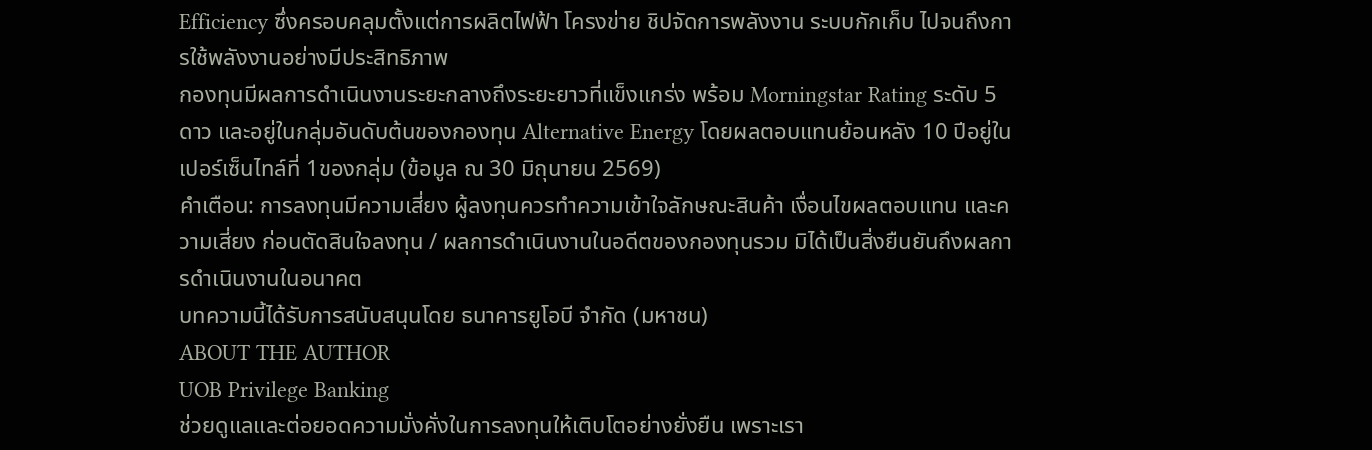Efficiency ซึ่งครอบคลุมตั้งแต่การผลิตไฟฟ้า โครงข่าย ชิปจัดการพลังงาน ระบบกักเก็บ ไปจนถึงการใช้พลังงานอย่างมีประสิทธิภาพ
กองทุนมีผลการดำเนินงานระยะกลางถึงระยะยาวที่แข็งแกร่ง พร้อม Morningstar Rating ระดับ 5 ดาว และอยู่ในกลุ่มอันดับต้นของกองทุน Alternative Energy โดยผลตอบแทนย้อนหลัง 10 ปีอยู่ในเปอร์เซ็นไทล์ที่ 1ของกลุ่ม (ข้อมูล ณ 30 มิถุนายน 2569)
คำเตือน: การลงทุนมีความเสี่ยง ผู้ลงทุนควรทำความเข้าใจลักษณะสินค้า เงื่อนไขผลตอบแทน และความเสี่ยง ก่อนตัดสินใจลงทุน / ผลการดำเนินงานในอดีตของกองทุนรวม มิได้เป็นสิ่งยืนยันถึงผลการดำเนินงานในอนาคต
บทความนี้ได้รับการสนับสนุนโดย ธนาคารยูโอบี จำกัด (มหาชน)
ABOUT THE AUTHOR
UOB Privilege Banking
ช่วยดูแลและต่อยอดความมั่งคั่งในการลงทุนให้เติบโตอย่างยั่งยืน เพราะเรา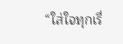“ใส่ใจทุกเรื่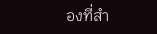องที่สำ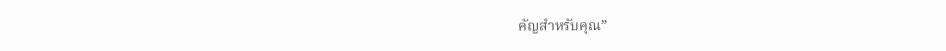คัญสำหรับคุณ”